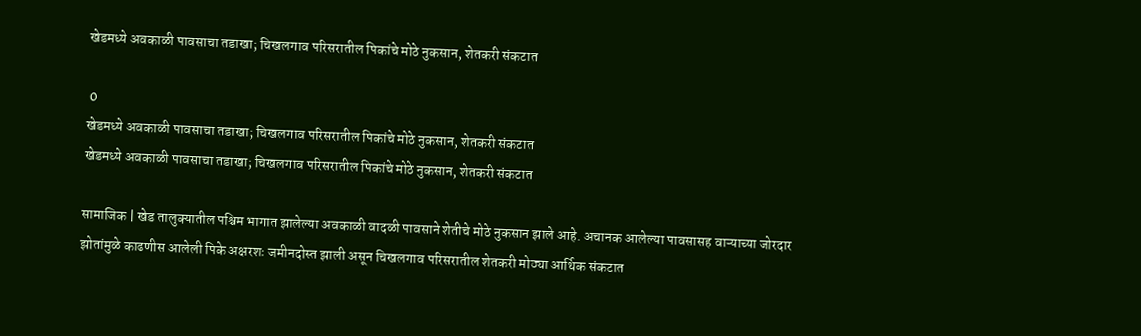खेडमध्ये अवकाळी पावसाचा तडाखा; चिखलगाव परिसरातील पिकांचे मोठे नुकसान, शेतकरी संकटात

 0
खेडमध्ये अवकाळी पावसाचा तडाखा; चिखलगाव परिसरातील पिकांचे मोठे नुकसान, शेतकरी संकटात
खेडमध्ये अवकाळी पावसाचा तडाखा; चिखलगाव परिसरातील पिकांचे मोठे नुकसान, शेतकरी संकटात

सामाजिक | खेड तालुक्यातील पश्चिम भागात झालेल्या अवकाळी वादळी पावसाने शेतीचे मोठे नुकसान झाले आहे. अचानक आलेल्या पावसासह वाऱ्याच्या जोरदार झोतांमुळे काढणीस आलेली पिके अक्षरशः जमीनदोस्त झाली असून चिखलगाव परिसरातील शेतकरी मोठ्या आर्थिक संकटात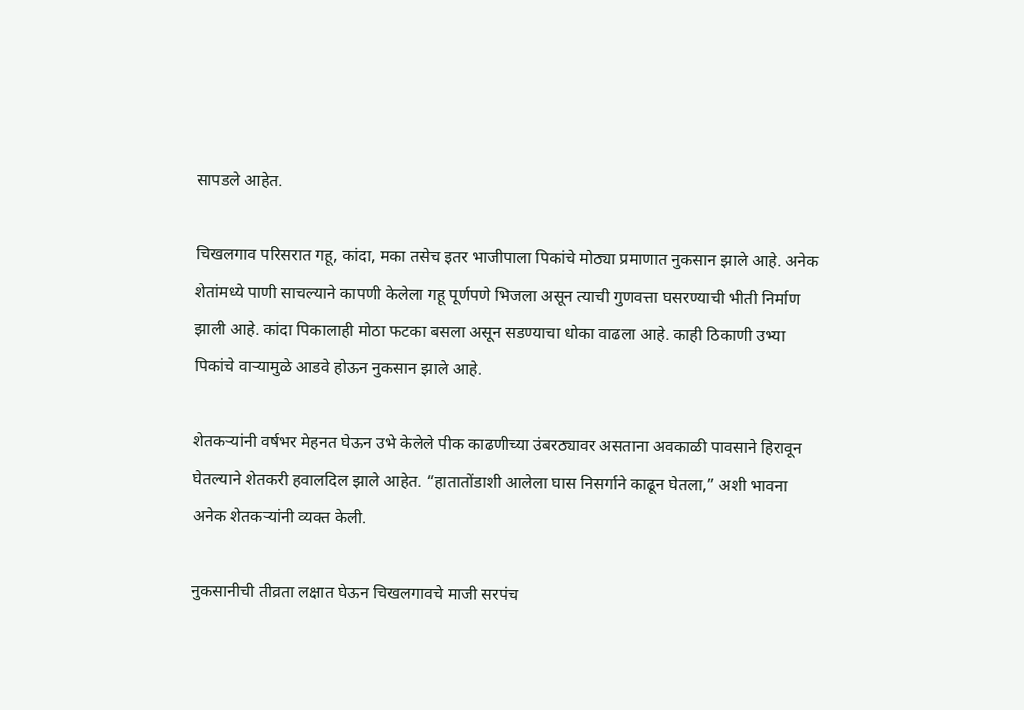सापडले आहेत.

चिखलगाव परिसरात गहू, कांदा, मका तसेच इतर भाजीपाला पिकांचे मोठ्या प्रमाणात नुकसान झाले आहे. अनेक शेतांमध्ये पाणी साचल्याने कापणी केलेला गहू पूर्णपणे भिजला असून त्याची गुणवत्ता घसरण्याची भीती निर्माण झाली आहे. कांदा पिकालाही मोठा फटका बसला असून सडण्याचा धोका वाढला आहे. काही ठिकाणी उभ्या पिकांचे वाऱ्यामुळे आडवे होऊन नुकसान झाले आहे.

शेतकऱ्यांनी वर्षभर मेहनत घेऊन उभे केलेले पीक काढणीच्या उंबरठ्यावर असताना अवकाळी पावसाने हिरावून घेतल्याने शेतकरी हवालदिल झाले आहेत. “हातातोंडाशी आलेला घास निसर्गाने काढून घेतला,” अशी भावना अनेक शेतकऱ्यांनी व्यक्त केली.

नुकसानीची तीव्रता लक्षात घेऊन चिखलगावचे माजी सरपंच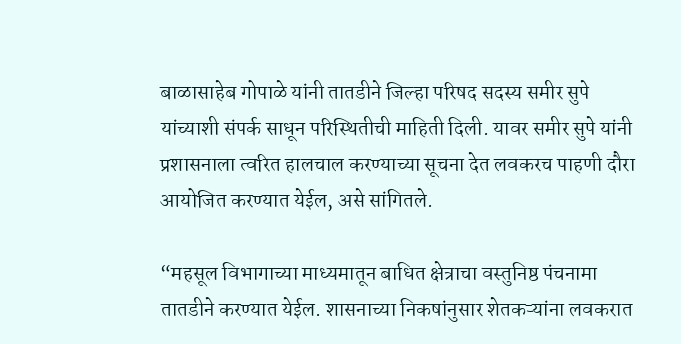बाळासाहेब गोपाळे यांनी तातडीने जिल्हा परिषद सदस्य समीर सुपे यांच्याशी संपर्क साधून परिस्थितीची माहिती दिली. यावर समीर सुपे यांनी प्रशासनाला त्वरित हालचाल करण्याच्या सूचना देत लवकरच पाहणी दौरा आयोजित करण्यात येईल, असे सांगितले.

“महसूल विभागाच्या माध्यमातून बाधित क्षेत्राचा वस्तुनिष्ठ पंचनामा तातडीने करण्यात येईल. शासनाच्या निकषांनुसार शेतकऱ्यांना लवकरात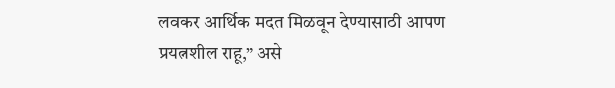लवकर आर्थिक मदत मिळवून देण्यासाठी आपण प्रयत्नशील राहू,” असे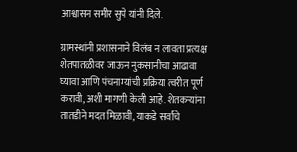आश्वासन समीर सुपे यांनी दिले.

ग्रामस्थांनी प्रशासनाने विलंब न लावता प्रत्यक्ष शेतपातळीवर जाऊन नुकसानीचा आढावा घ्यावा आणि पंचनाम्यांची प्रक्रिया त्वरीत पूर्ण करावी, अशी मागणी केली आहे. शेतकऱ्यांना तातडीने मदत मिळावी, याकडे सर्वांचे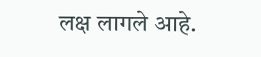लक्ष लागले आहे.